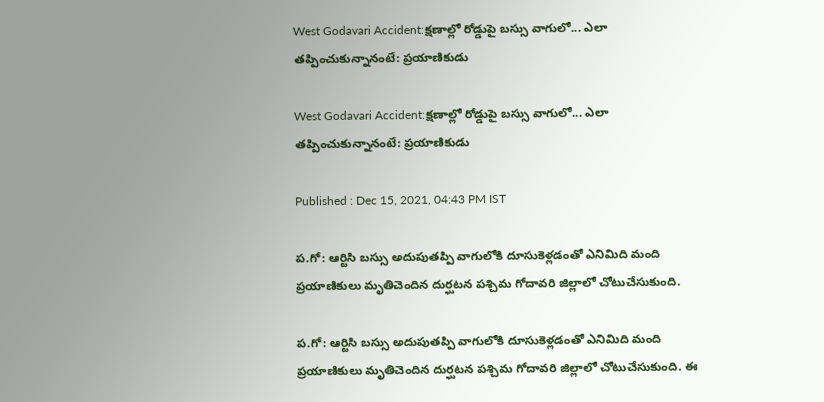West Godavari Accident:క్షణాల్లో రోడ్డుపై బస్సు వాగులో... ఎలా తప్పించుకున్నానంటే: ప్రయాణికుడు

West Godavari Accident:క్షణాల్లో రోడ్డుపై బస్సు వాగులో... ఎలా తప్పించుకున్నానంటే: ప్రయాణికుడు

Published : Dec 15, 2021, 04:43 PM IST

ప.గో: ఆర్టిసి బస్సు అదుపుతప్పి వాగులోకి దూసుకెళ్లడంతో ఎనిమిది మంది ప్రయాణికులు మృతిచెందిన దుర్ఘటన పశ్చిమ గోదావరి జిల్లాలో చోటుచేసుకుంది.

ప.గో: ఆర్టిసి బస్సు అదుపుతప్పి వాగులోకి దూసుకెళ్లడంతో ఎనిమిది మంది ప్రయాణికులు మృతిచెందిన దుర్ఘటన పశ్చిమ గోదావరి జిల్లాలో చోటుచేసుకుంది. ఈ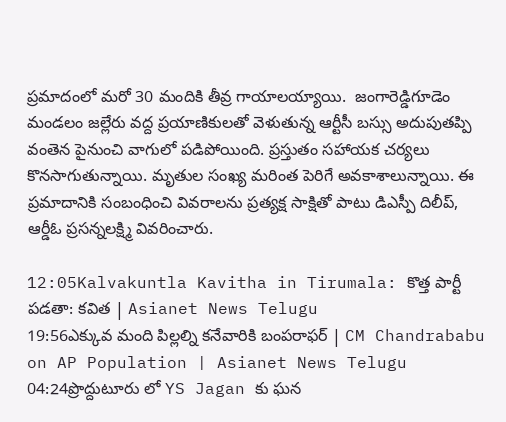ప్రమాదంలో మరో 30 మందికి తీవ్ర గాయాలయ్యాయి.  జంగారెడ్డిగూడెం మండలం జల్లేరు వద్ద ప్రయాణికులతో వెళుతున్న ఆర్టీసీ బస్సు అదుపుతప్పి వంతెన పైనుంచి వాగులో పడిపోయింది. ప్రస్తుతం సహాయక చర్యలు కొనసాగుతున్నాయి. మ‌ృతుల సంఖ్య మరింత పెరిగే అవకాశాలున్నాయి. ఈ ప్రమాదానికి సంబంధించి వివరాలను ప్రత్యక్ష సాక్షితో పాటు డిఎస్పీ దిలీప్, ఆర్డీఓ ప్రసన్నలక్ష్మి వివరించారు.

12:05Kalvakuntla Kavitha in Tirumala: కొత్త పార్టీ పడతా: కవిత | Asianet News Telugu
19:56ఎక్కువ మంది పిల్లల్ని కనేవారికి బంపరాఫర్ | CM Chandrababu on AP Population | Asianet News Telugu
04:24ప్రొద్దుటూరు లో YS Jagan కు ఘన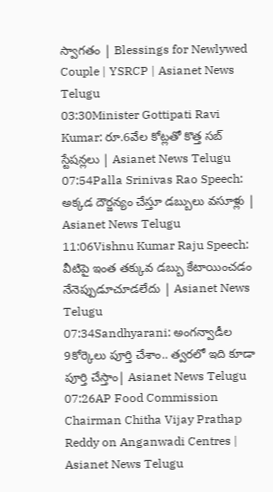స్వాగతం | Blessings for Newlywed Couple | YSRCP | Asianet News Telugu
03:30Minister Gottipati Ravi Kumar: రూ.6వేల కోట్ల‌తో కొత్త స‌బ్ స్టేష‌న్లలు | Asianet News Telugu
07:54Palla Srinivas Rao Speech: అక్కడ దౌర్జన్యం చేస్తూ డబ్బులు వసూళ్లు | Asianet News Telugu
11:06Vishnu Kumar Raju Speech: వీటిపై ఇంత తక్కువ డబ్బు కేటాయించడం నేనెప్పుడూచూడలేదు | Asianet News Telugu
07:34Sandhyarani: అంగన్వాడీల 9కోర్కెలు పూర్తి చేశాం.. త్వరలో ఇది కూడా పూర్తి చేస్తాం| Asianet News Telugu
07:26AP Food Commission Chairman Chitha Vijay Prathap Reddy on Anganwadi Centres | Asianet News Telugu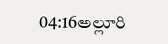04:16అల్లూరి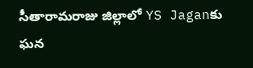సీతారామరాజు జిల్లాలో YS Jaganకు ఘన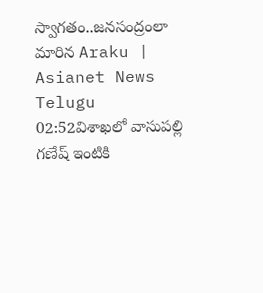స్వాగతం..జనసంద్రంలా మారిన Araku | Asianet News Telugu
02:52విశాఖలో వాసుపల్లి గణేష్ ఇంటికి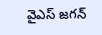వైఎస్ జగన్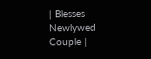| Blesses Newlywed Couple |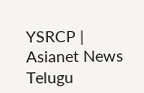YSRCP | Asianet News Telugu